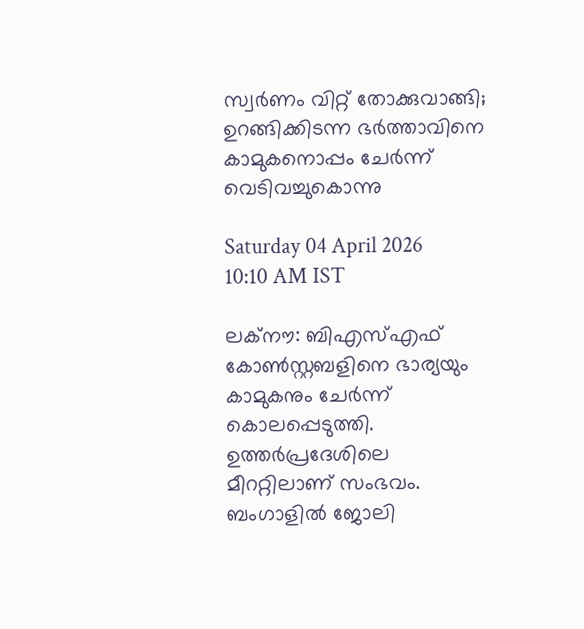സ്വർണം വിറ്റ് തോക്കുവാങ്ങി; ഉറങ്ങിക്കിടന്ന ഭർത്താവിനെ കാമുകനൊപ്പം ചേർന്ന് വെടിവച്ചുകൊന്നു

Saturday 04 April 2026 10:10 AM IST

ലക്‌നൗ: ബിഎസ്‌എഫ് കോൺസ്റ്റബളിനെ ഭാര്യയും കാമുകനും ചേർന്ന് കൊലപ്പെടുത്തി. ഉത്തർപ്രദേശിലെ മീററ്റിലാണ് സംഭവം. ബംഗാളിൽ ജോലി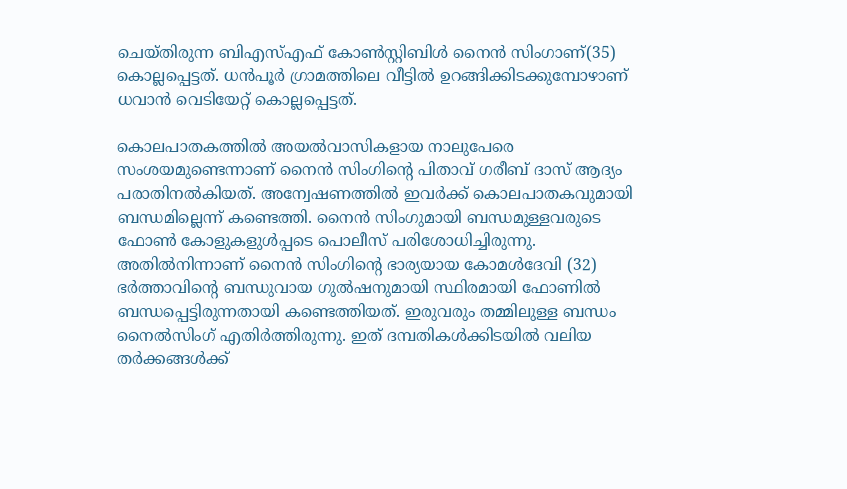ചെയ്‌തിരുന്ന ബിഎസ്‌എഫ് കോൺസ്റ്റിബിൾ നൈൻ സിംഗാണ്(35) കൊല്ലപ്പെട്ടത്. ധൻപൂർ ഗ്രാമത്തിലെ വീട്ടിൽ ഉറങ്ങിക്കിടക്കുമ്പോഴാണ് ധവാൻ വെടിയേറ്റ് കൊല്ലപ്പെട്ടത്.

കൊലപാതകത്തിൽ അയൽവാസികളായ നാലുപേരെ സംശയമുണ്ടെന്നാണ് നൈൻ സിംഗിന്റെ പിതാവ് ഗരീബ് ദാസ് ആദ്യം പരാതിനൽകിയത്. അന്വേഷണത്തിൽ ഇവർക്ക് കൊലപാതകവുമായി ബന്ധമില്ലെന്ന് കണ്ടെത്തി. നൈൻ സിംഗുമായി ബന്ധമുള്ളവരുടെ ഫോൺ കോളുകളുൾപ്പടെ പൊലീസ് പരിശോധിച്ചിരുന്നു. അതിൽനിന്നാണ് നൈൻ സിംഗിന്റെ ഭാര്യയായ കോമൾദേവി (32) ഭർത്താവിന്റെ ബന്ധുവായ ഗുൽഷനുമായി സ്ഥിരമായി ഫോണിൽ ബന്ധപ്പെട്ടിരുന്നതായി കണ്ടെത്തിയത്. ഇരുവരും തമ്മിലുള്ള ബന്ധം നൈൽസിംഗ് എതിർത്തിരുന്നു. ഇത് ദമ്പതികൾക്കിടയിൽ വലിയ തർക്കങ്ങൾക്ക്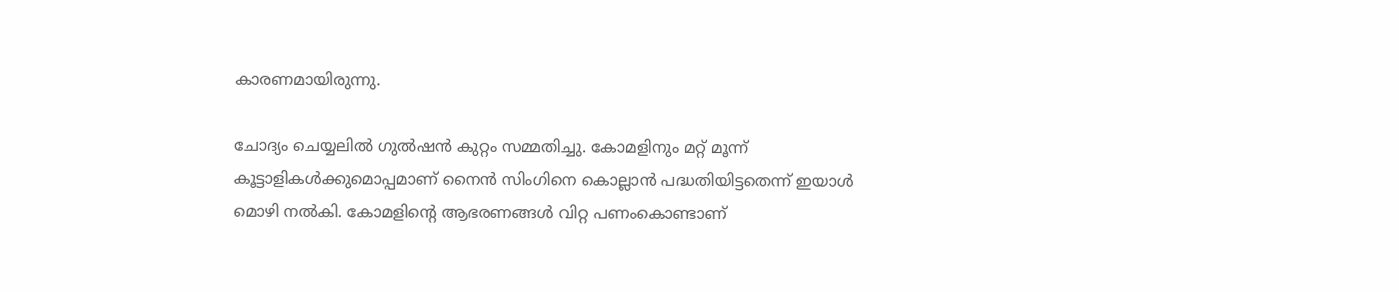കാരണമായിരുന്നു.

ചോദ്യം ചെയ്യലിൽ ഗുൽഷൻ കുറ്റം സമ്മതിച്ചു. കോമളിനും മറ്റ് മൂന്ന് കൂട്ടാളികൾക്കുമൊപ്പമാണ് നൈൻ സിംഗിനെ കൊല്ലാൻ പദ്ധതിയിട്ടതെന്ന് ഇയാൾ മൊഴി നൽകി. കോമളിന്റെ ആഭരണങ്ങൾ വിറ്റ പണംകൊണ്ടാണ്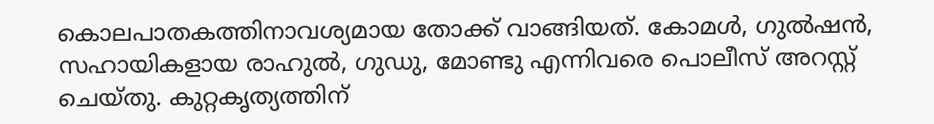കൊലപാതകത്തിനാവശ്യമായ തോക്ക് വാങ്ങിയത്. കോമൾ, ഗുൽഷൻ, സഹായികളായ രാഹുൽ, ഗുഡു, മോണ്ടു എന്നിവരെ പൊലീസ് അറസ്റ്റ് ചെയ്‌തു. കുറ്റകൃത്യത്തിന്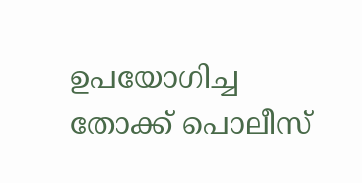ഉപയോഗിച്ച തോക്ക് പൊലീസ്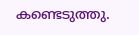കണ്ടെടുത്തു.